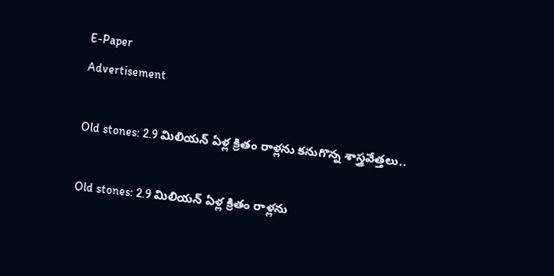E-Paper
Advertisement

Old stones: 2.9 మిలియన్ ఏళ్ల క్రితం రాళ్లను కనుగొన్న శాస్త్రవేత్తలు..

Old stones: 2.9 మిలియన్ ఏళ్ల క్రితం రాళ్లను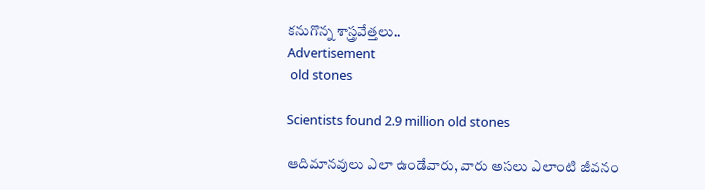కనుగొన్న శాస్త్రవేత్తలు..
Advertisement
 old stones

Scientists found 2.9 million old stones

ఆదిమానవులు ఎలా ఉండేవారు, వారు అసలు ఎలాంటి జీవనం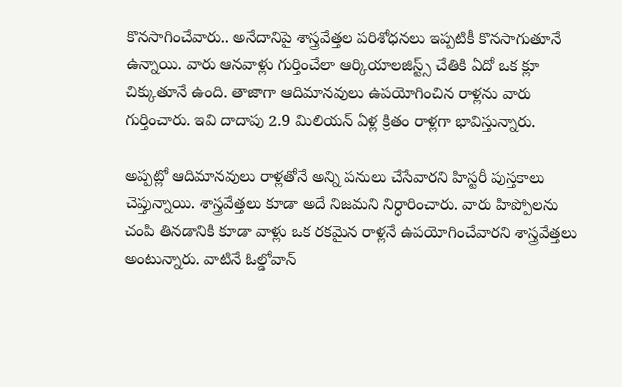కొనసాగించేవారు.. అనేదానిపై శాస్త్రవేత్తల పరిశోధనలు ఇప్పటికీ కొనసాగుతూనే ఉన్నాయి. వారు ఆనవాళ్లు గుర్తించేలా ఆర్కియాలజిస్ట్స్ చేతికి ఏదో ఒక క్లూ చిక్కుతూనే ఉంది. తాజాగా ఆదిమానవులు ఉపయోగించిన రాళ్లను వారు గుర్తించారు. ఇవి దాదాపు 2.9 మిలియన్ ఏళ్ల క్రితం రాళ్లగా భావిస్తున్నారు.

అప్పట్లో ఆదిమానవులు రాళ్లతోనే అన్ని పనులు చేసేవారని హిస్టరీ పుస్తకాలు చెప్తున్నాయి. శాస్త్రవేత్తలు కూడా అదే నిజమని నిర్ధారించారు. వారు హిప్పోలను చంపి తినడానికి కూడా వాళ్లు ఒక రకమైన రాళ్లనే ఉపయోగించేవారని శాస్త్రవేత్తలు అంటున్నారు. వాటినే ఓల్డోవాన్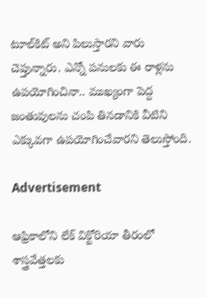టూల్‌కిట్ అని పిలుస్తారని వారు చెప్తున్నారు. ఎన్నో పనులకు ఈ రాళ్లను ఉపయోగించినా.. ముఖ్యంగా పెద్ద జంతువులను చంపి తినడానికి వీటిని ఎక్కువగా ఉపయోగించేవారని తెలుస్తోంది.

Advertisement

ఆఫ్రికాలోని లేక్ విక్టోరియా తీరంలో శాస్త్రవేత్తలకు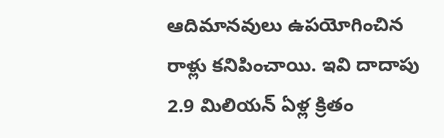ఆదిమానవులు ఉపయోగించిన రాళ్లు కనిపించాయి. ఇవి దాదాపు 2.9 మిలియన్ ఏళ్ల క్రితం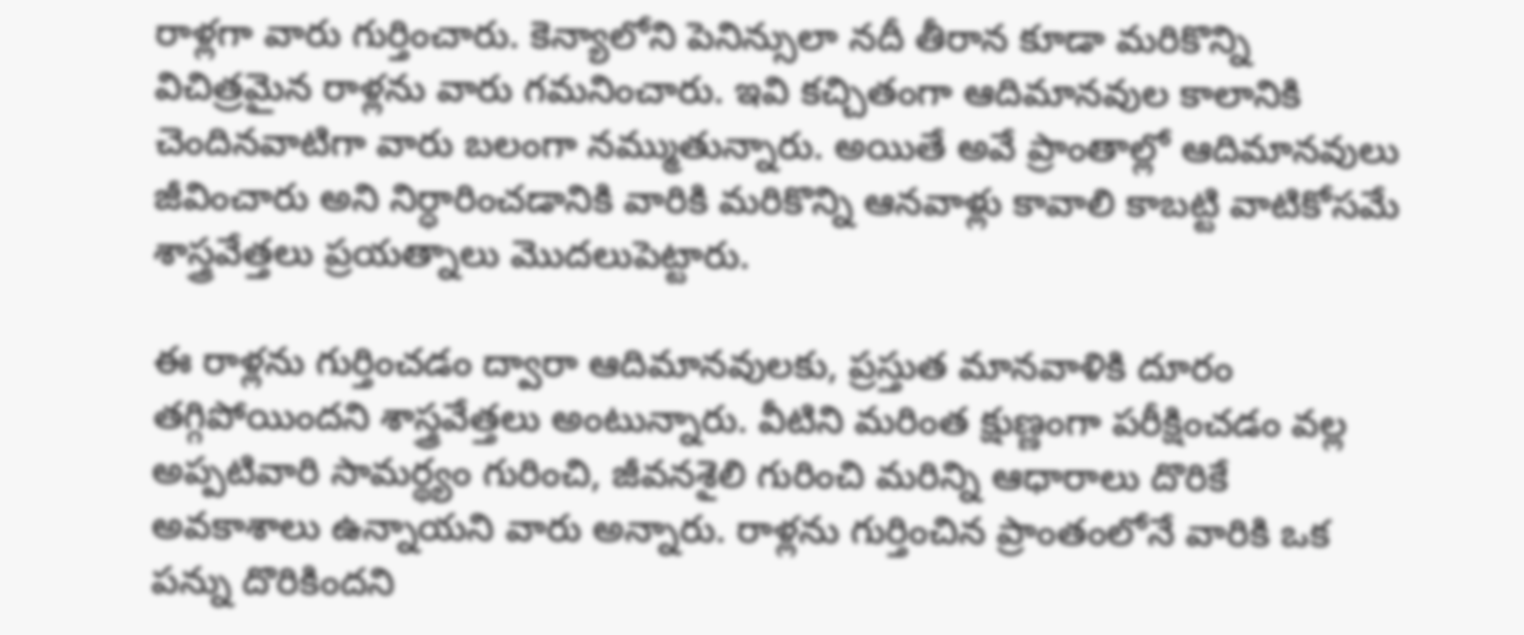రాళ్లగా వారు గుర్తించారు. కెన్యాలోని పెనిన్సులా నదీ తీరాన కూడా మరికొన్ని విచిత్రమైన రాళ్లను వారు గమనించారు. ఇవి కచ్చితంగా ఆదిమానవుల కాలానికి చెందినవాటిగా వారు బలంగా నమ్ముతున్నారు. అయితే అవే ప్రాంతాల్లో ఆదిమానవులు జీవించారు అని నిర్ధారించడానికి వారికి మరికొన్ని ఆనవాళ్లు కావాలి కాబట్టి వాటికోసమే శాస్త్రవేత్తలు ప్రయత్నాలు మొదలుపెట్టారు.

ఈ రాళ్లను గుర్తించడం ద్వారా ఆదిమానవులకు, ప్రస్తుత మానవాళికి దూరం తగ్గిపోయిందని శాస్త్రవేత్తలు అంటున్నారు. వీటిని మరింత క్షుణ్ణంగా పరీక్షించడం వల్ల అప్పటివారి సామర్థ్యం గురించి, జీవనశైలి గురించి మరిన్ని ఆధారాలు దొరికే అవకాశాలు ఉన్నాయని వారు అన్నారు. రాళ్లను గుర్తించిన ప్రాంతంలోనే వారికి ఒక పన్ను దొరికిందని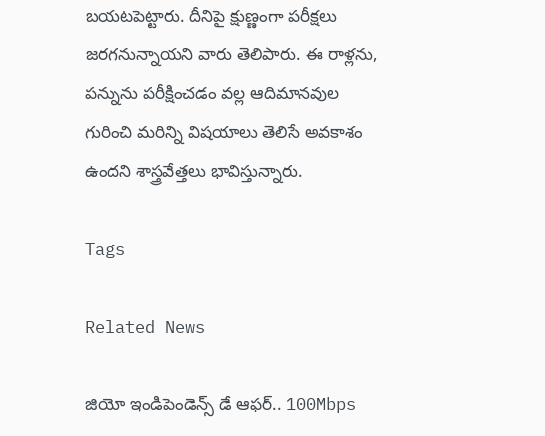బయటపెట్టారు. దీనిపై క్షుణ్ణంగా పరీక్షలు జరగనున్నాయని వారు తెలిపారు. ఈ రాళ్లను, పన్నును పరీక్షించడం వల్ల ఆదిమానవుల గురించి మరిన్ని విషయాలు తెలిసే అవకాశం ఉందని శాస్త్రవేత్తలు భావిస్తున్నారు.

Tags

Related News

జియో ఇండిపెండెన్స్ డే ఆఫర్.. 100Mbps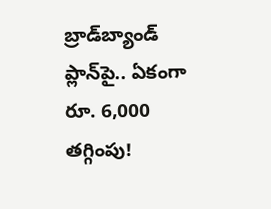బ్రాడ్‌బ్యాండ్ ప్లాన్‌పై.. ఏకంగా రూ. 6,000 తగ్గింపు!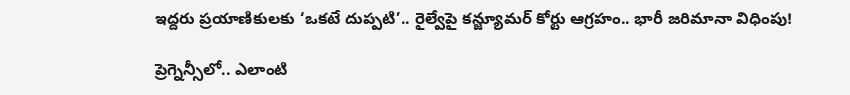ఇద్దరు ప్రయాణికులకు ‘ఒకటే దుప్పటి’.. రైల్వేపై కన్జ్యూమర్ కోర్టు ఆగ్రహం.. భారీ జరిమానా విధింపు!

ప్రెగ్నెన్సీలో.. ఎలాంటి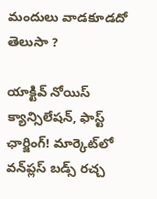మందులు వాడకూడదో తెలుసా ?

యాక్టివ్ నోయిస్ క్యాన్సిలేషన్, ఫాస్ట్ ఛార్జింగ్! మార్కెట్‌లో వన్‌ప్లస్ బడ్స్ రచ్చ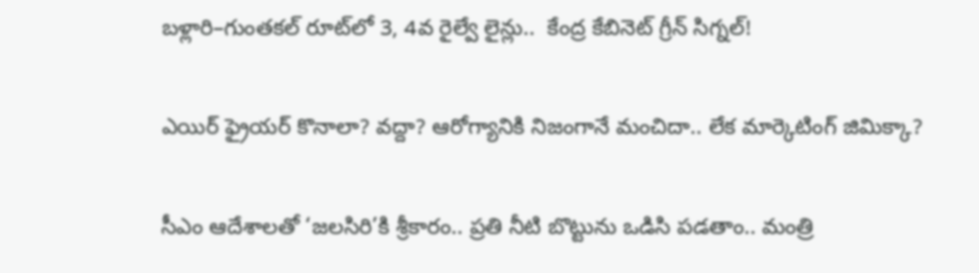బళ్లారి–గుంతకల్ రూట్‌లో 3, 4వ రైల్వే లైన్లు..  కేంద్ర కేబినెట్ గ్రీన్ సిగ్నల్!

ఎయిర్ ఫ్రైయర్ కొనాలా? వద్దా? ఆరోగ్యానికి నిజంగానే మంచిదా.. లేక మార్కెటింగ్ జిమిక్కా?

సీఎం ఆదేశాలతో ‘జలసిరి’కి శ్రీకారం.. ప్రతి నీటి బొట్టును ఒడిసి పడతాం.. మంత్రి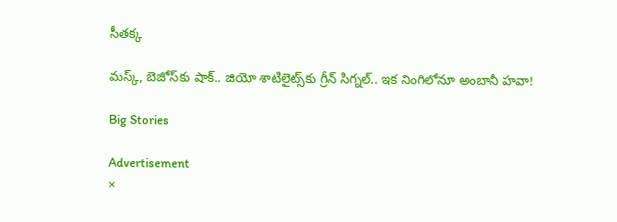సీతక్క

మస్క్, బెజోస్‌కు షాక్.. జియో శాటిలైట్స్‌కు గ్రీన్ సిగ్నల్.. ఇక నింగిలోనూ అంబానీ హవా!

Big Stories

Advertisement
×